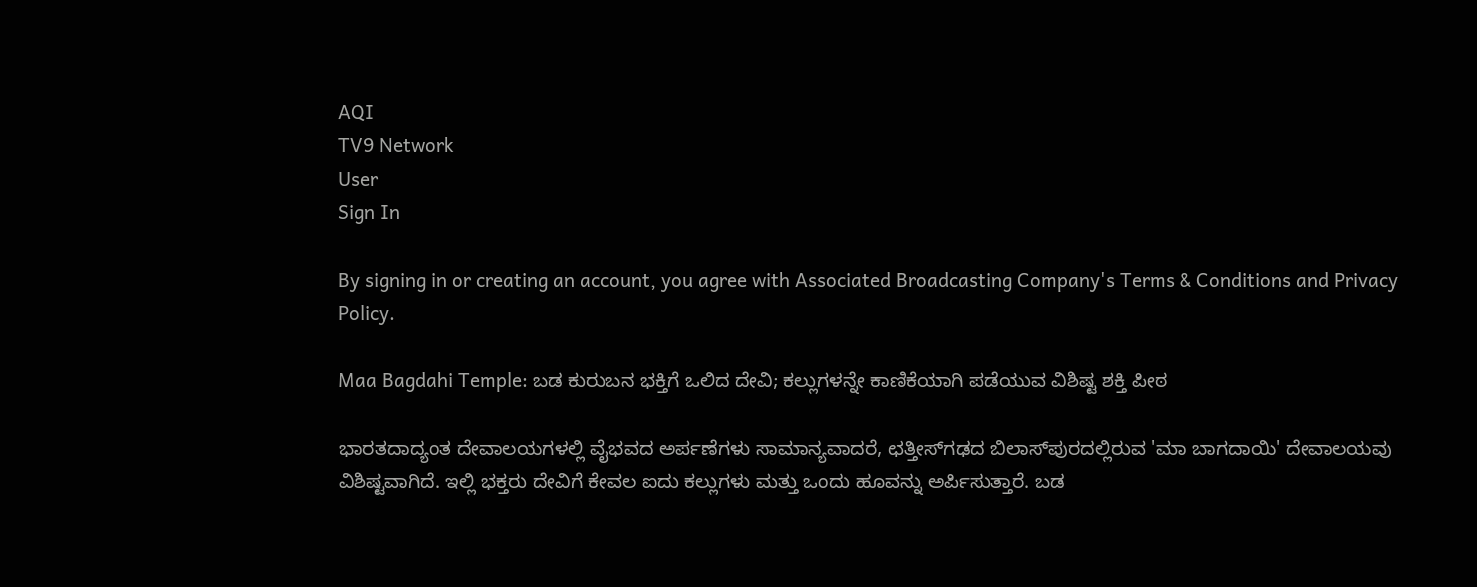AQI
TV9 Network
User
Sign In

By signing in or creating an account, you agree with Associated Broadcasting Company's Terms & Conditions and Privacy Policy.

Maa Bagdahi Temple: ಬಡ ಕುರುಬನ ಭಕ್ತಿಗೆ ಒಲಿದ ದೇವಿ; ಕಲ್ಲುಗಳನ್ನೇ ಕಾಣಿಕೆಯಾಗಿ ಪಡೆಯುವ ವಿಶಿಷ್ಟ ಶಕ್ತಿ ಪೀಠ

ಭಾರತದಾದ್ಯಂತ ದೇವಾಲಯಗಳಲ್ಲಿ ವೈಭವದ ಅರ್ಪಣೆಗಳು ಸಾಮಾನ್ಯವಾದರೆ, ಛತ್ತೀಸ್‌ಗಢದ ಬಿಲಾಸ್‌ಪುರದಲ್ಲಿರುವ 'ಮಾ ಬಾಗದಾಯಿ' ದೇವಾಲಯವು ವಿಶಿಷ್ಟವಾಗಿದೆ. ಇಲ್ಲಿ ಭಕ್ತರು ದೇವಿಗೆ ಕೇವಲ ಐದು ಕಲ್ಲುಗಳು ಮತ್ತು ಒಂದು ಹೂವನ್ನು ಅರ್ಪಿಸುತ್ತಾರೆ. ಬಡ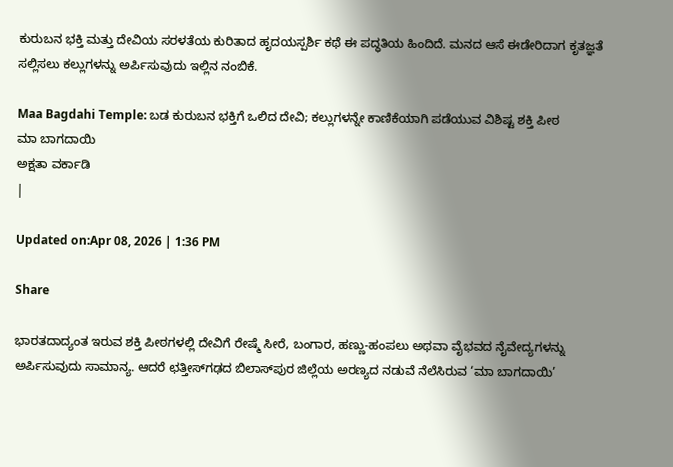ಕುರುಬನ ಭಕ್ತಿ ಮತ್ತು ದೇವಿಯ ಸರಳತೆಯ ಕುರಿತಾದ ಹೃದಯಸ್ಪರ್ಶಿ ಕಥೆ ಈ ಪದ್ಧತಿಯ ಹಿಂದಿದೆ. ಮನದ ಆಸೆ ಈಡೇರಿದಾಗ ಕೃತಜ್ಞತೆ ಸಲ್ಲಿಸಲು ಕಲ್ಲುಗಳನ್ನು ಅರ್ಪಿಸುವುದು ಇಲ್ಲಿನ ನಂಬಿಕೆ.

Maa Bagdahi Temple: ಬಡ ಕುರುಬನ ಭಕ್ತಿಗೆ ಒಲಿದ ದೇವಿ; ಕಲ್ಲುಗಳನ್ನೇ ಕಾಣಿಕೆಯಾಗಿ ಪಡೆಯುವ ವಿಶಿಷ್ಟ ಶಕ್ತಿ ಪೀಠ
ಮಾ ಬಾಗದಾಯಿ
ಅಕ್ಷತಾ ವರ್ಕಾಡಿ
|

Updated on:Apr 08, 2026 | 1:36 PM

Share

ಭಾರತದಾದ್ಯಂತ ಇರುವ ಶಕ್ತಿ ಪೀಠಗಳಲ್ಲಿ ದೇವಿಗೆ ರೇಷ್ಮೆ ಸೀರೆ, ಬಂಗಾರ, ಹಣ್ಣು-ಹಂಪಲು ಅಥವಾ ವೈಭವದ ನೈವೇದ್ಯಗಳನ್ನು ಅರ್ಪಿಸುವುದು ಸಾಮಾನ್ಯ. ಆದರೆ ಛತ್ತೀಸ್‌ಗಢದ ಬಿಲಾಸ್‌ಪುರ ಜಿಲ್ಲೆಯ ಅರಣ್ಯದ ನಡುವೆ ನೆಲೆಸಿರುವ ‘ಮಾ ಬಾಗದಾಯಿ’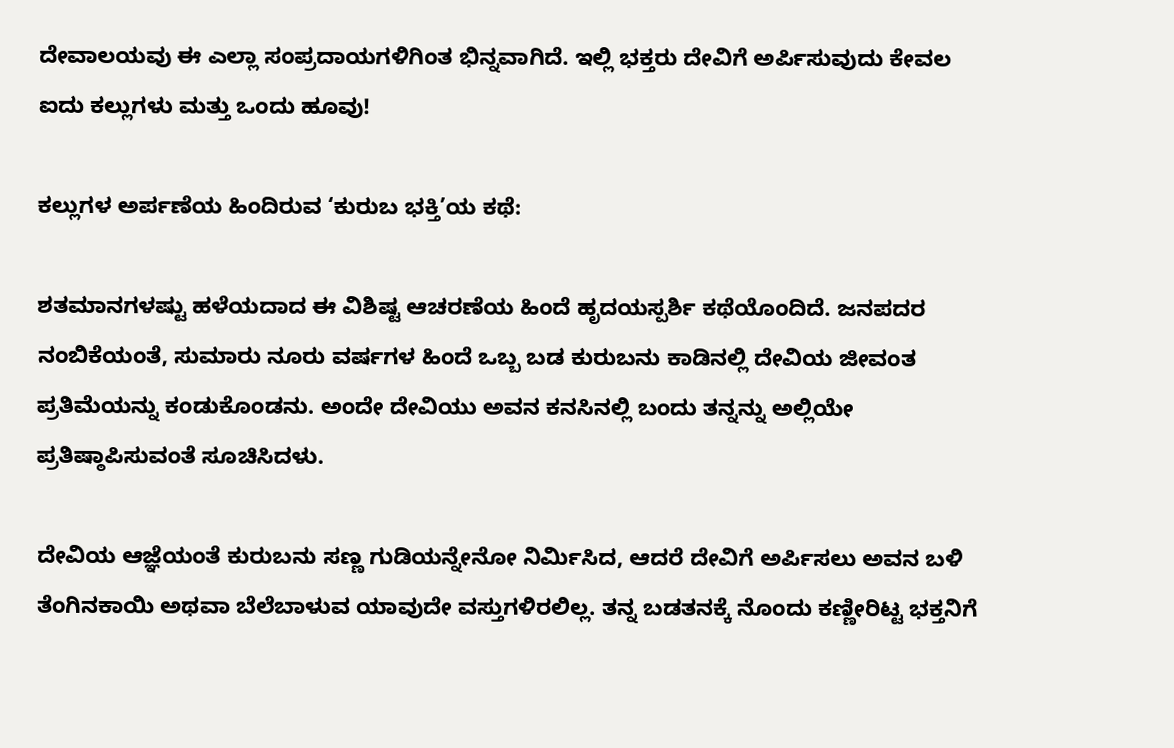ದೇವಾಲಯವು ಈ ಎಲ್ಲಾ ಸಂಪ್ರದಾಯಗಳಿಗಿಂತ ಭಿನ್ನವಾಗಿದೆ. ಇಲ್ಲಿ ಭಕ್ತರು ದೇವಿಗೆ ಅರ್ಪಿಸುವುದು ಕೇವಲ ಐದು ಕಲ್ಲುಗಳು ಮತ್ತು ಒಂದು ಹೂವು!

ಕಲ್ಲುಗಳ ಅರ್ಪಣೆಯ ಹಿಂದಿರುವ ‘ಕುರುಬ ಭಕ್ತಿ’ಯ ಕಥೆ:

ಶತಮಾನಗಳಷ್ಟು ಹಳೆಯದಾದ ಈ ವಿಶಿಷ್ಟ ಆಚರಣೆಯ ಹಿಂದೆ ಹೃದಯಸ್ಪರ್ಶಿ ಕಥೆಯೊಂದಿದೆ. ಜನಪದರ ನಂಬಿಕೆಯಂತೆ, ಸುಮಾರು ನೂರು ವರ್ಷಗಳ ಹಿಂದೆ ಒಬ್ಬ ಬಡ ಕುರುಬನು ಕಾಡಿನಲ್ಲಿ ದೇವಿಯ ಜೀವಂತ ಪ್ರತಿಮೆಯನ್ನು ಕಂಡುಕೊಂಡನು. ಅಂದೇ ದೇವಿಯು ಅವನ ಕನಸಿನಲ್ಲಿ ಬಂದು ತನ್ನನ್ನು ಅಲ್ಲಿಯೇ ಪ್ರತಿಷ್ಠಾಪಿಸುವಂತೆ ಸೂಚಿಸಿದಳು.

ದೇವಿಯ ಆಜ್ಞೆಯಂತೆ ಕುರುಬನು ಸಣ್ಣ ಗುಡಿಯನ್ನೇನೋ ನಿರ್ಮಿಸಿದ, ಆದರೆ ದೇವಿಗೆ ಅರ್ಪಿಸಲು ಅವನ ಬಳಿ ತೆಂಗಿನಕಾಯಿ ಅಥವಾ ಬೆಲೆಬಾಳುವ ಯಾವುದೇ ವಸ್ತುಗಳಿರಲಿಲ್ಲ. ತನ್ನ ಬಡತನಕ್ಕೆ ನೊಂದು ಕಣ್ಣೀರಿಟ್ಟ ಭಕ್ತನಿಗೆ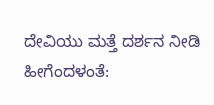ದೇವಿಯು ಮತ್ತೆ ದರ್ಶನ ನೀಡಿ ಹೀಗೆಂದಳಂತೆ: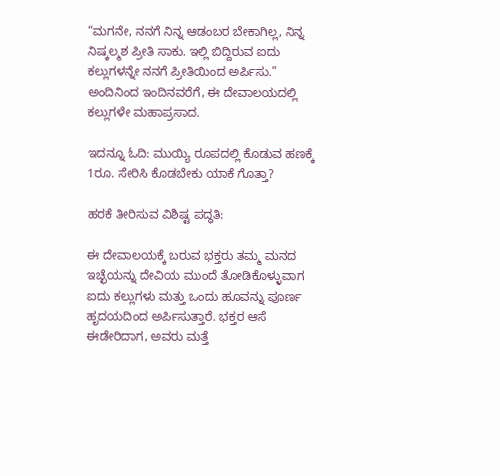“ಮಗನೇ, ನನಗೆ ನಿನ್ನ ಆಡಂಬರ ಬೇಕಾಗಿಲ್ಲ, ನಿನ್ನ ನಿಷ್ಕಲ್ಮಶ ಪ್ರೀತಿ ಸಾಕು. ಇಲ್ಲಿ ಬಿದ್ದಿರುವ ಐದು ಕಲ್ಲುಗಳನ್ನೇ ನನಗೆ ಪ್ರೀತಿಯಿಂದ ಅರ್ಪಿಸು.” ಅಂದಿನಿಂದ ಇಂದಿನವರೆಗೆ, ಈ ದೇವಾಲಯದಲ್ಲಿ ಕಲ್ಲುಗಳೇ ಮಹಾಪ್ರಸಾದ.

ಇದನ್ನೂ ಓದಿ: ಮುಯ್ಯಿ ರೂಪದಲ್ಲಿ ಕೊಡುವ ಹಣಕ್ಕೆ 1ರೂ. ಸೇರಿಸಿ ಕೊಡಬೇಕು ಯಾಕೆ ಗೊತ್ತಾ?

ಹರಕೆ ತೀರಿಸುವ ವಿಶಿಷ್ಟ ಪದ್ಧತಿ:

ಈ ದೇವಾಲಯಕ್ಕೆ ಬರುವ ಭಕ್ತರು ತಮ್ಮ ಮನದ ಇಚ್ಛೆಯನ್ನು ದೇವಿಯ ಮುಂದೆ ತೋಡಿಕೊಳ್ಳುವಾಗ ಐದು ಕಲ್ಲುಗಳು ಮತ್ತು ಒಂದು ಹೂವನ್ನು ಪೂರ್ಣ ಹೃದಯದಿಂದ ಅರ್ಪಿಸುತ್ತಾರೆ. ಭಕ್ತರ ಆಸೆ ಈಡೇರಿದಾಗ, ಅವರು ಮತ್ತೆ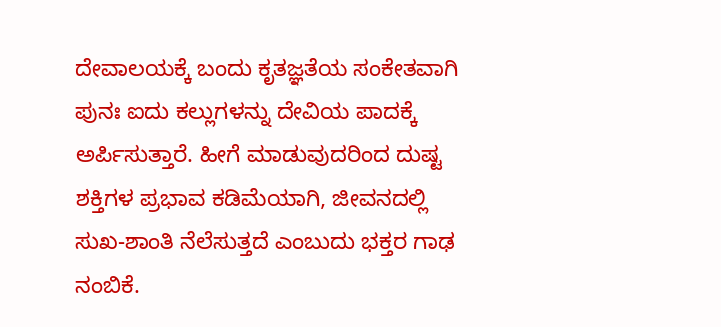ದೇವಾಲಯಕ್ಕೆ ಬಂದು ಕೃತಜ್ಞತೆಯ ಸಂಕೇತವಾಗಿ ಪುನಃ ಐದು ಕಲ್ಲುಗಳನ್ನು ದೇವಿಯ ಪಾದಕ್ಕೆ ಅರ್ಪಿಸುತ್ತಾರೆ. ಹೀಗೆ ಮಾಡುವುದರಿಂದ ದುಷ್ಟ ಶಕ್ತಿಗಳ ಪ್ರಭಾವ ಕಡಿಮೆಯಾಗಿ, ಜೀವನದಲ್ಲಿ ಸುಖ-ಶಾಂತಿ ನೆಲೆಸುತ್ತದೆ ಎಂಬುದು ಭಕ್ತರ ಗಾಢ ನಂಬಿಕೆ.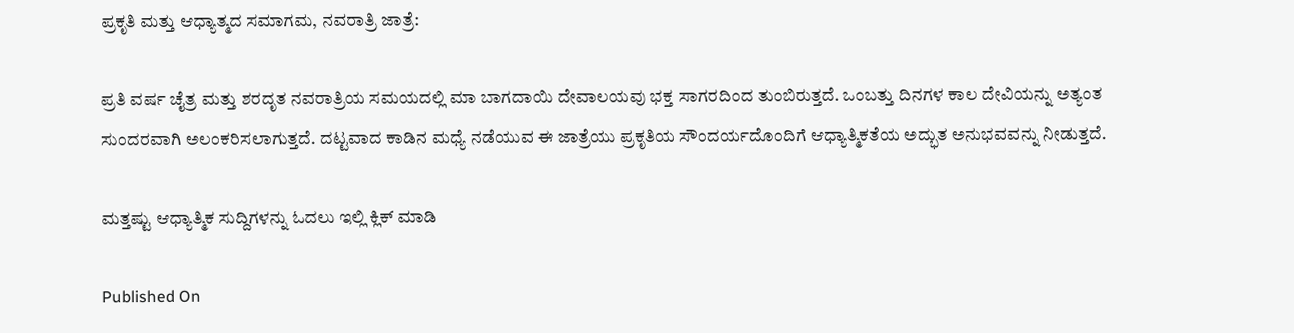ಪ್ರಕೃತಿ ಮತ್ತು ಆಧ್ಯಾತ್ಮದ ಸಮಾಗಮ, ನವರಾತ್ರಿ ಜಾತ್ರೆ:

ಪ್ರತಿ ವರ್ಷ ಚೈತ್ರ ಮತ್ತು ಶರದೃತ ನವರಾತ್ರಿಯ ಸಮಯದಲ್ಲಿ ಮಾ ಬಾಗದಾಯಿ ದೇವಾಲಯವು ಭಕ್ತ ಸಾಗರದಿಂದ ತುಂಬಿರುತ್ತದೆ. ಒಂಬತ್ತು ದಿನಗಳ ಕಾಲ ದೇವಿಯನ್ನು ಅತ್ಯಂತ ಸುಂದರವಾಗಿ ಅಲಂಕರಿಸಲಾಗುತ್ತದೆ. ದಟ್ಟವಾದ ಕಾಡಿನ ಮಧ್ಯೆ ನಡೆಯುವ ಈ ಜಾತ್ರೆಯು ಪ್ರಕೃತಿಯ ಸೌಂದರ್ಯದೊಂದಿಗೆ ಆಧ್ಯಾತ್ಮಿಕತೆಯ ಅದ್ಭುತ ಅನುಭವವನ್ನು ನೀಡುತ್ತದೆ.

ಮತ್ತಷ್ಟು ಆಧ್ಯಾತ್ಮಿಕ ಸುದ್ದಿಗಳನ್ನು ಓದಲು ಇಲ್ಲಿ ಕ್ಲಿಕ್ ಮಾಡಿ

Published On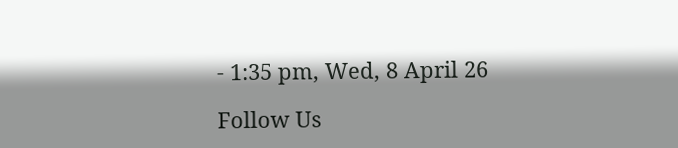- 1:35 pm, Wed, 8 April 26

Follow Us